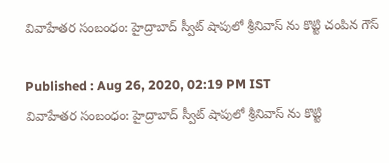వివాహేతర సంబంధం: హైద్రాబాద్‌ స్వీట్ షాపులో శ్రీనివాస్ ను కొట్టి చంపిన గౌస్

Published : Aug 26, 2020, 02:19 PM IST
వివాహేతర సంబంధం: హైద్రాబాద్‌ స్వీట్ షాపులో శ్రీనివాస్ ను కొట్టి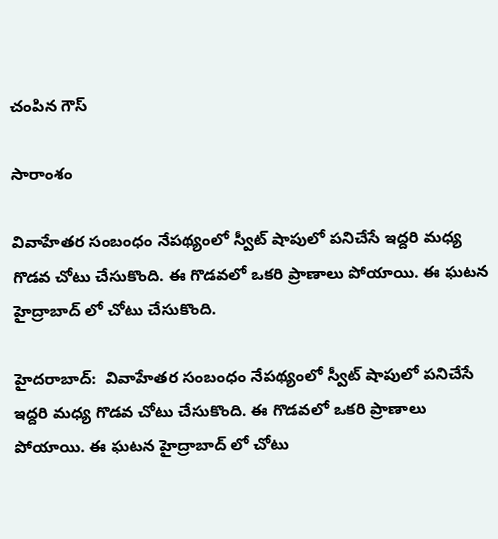చంపిన గౌస్

సారాంశం

వివాహేతర సంబంధం నేపథ్యంలో స్వీట్ షాపులో పనిచేసే ఇద్దరి మధ్య గొడవ చోటు చేసుకొంది. ఈ గొడవలో ఒకరి ప్రాణాలు పోయాయి. ఈ ఘటన హైద్రాబాద్ లో చోటు చేసుకొంది.

హైదరాబాద్:  వివాహేతర సంబంధం నేపథ్యంలో స్వీట్ షాపులో పనిచేసే ఇద్దరి మధ్య గొడవ చోటు చేసుకొంది. ఈ గొడవలో ఒకరి ప్రాణాలు పోయాయి. ఈ ఘటన హైద్రాబాద్ లో చోటు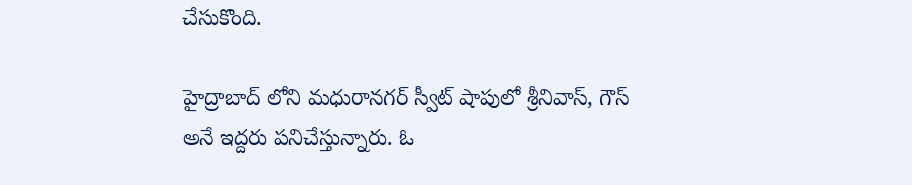చేసుకొంది.

హైద్రాబాద్ లోని మధురానగర్ స్వీట్ షాపులో శ్రీనివాస్, గౌస్ అనే ఇద్దరు పనిచేస్తున్నారు. ఓ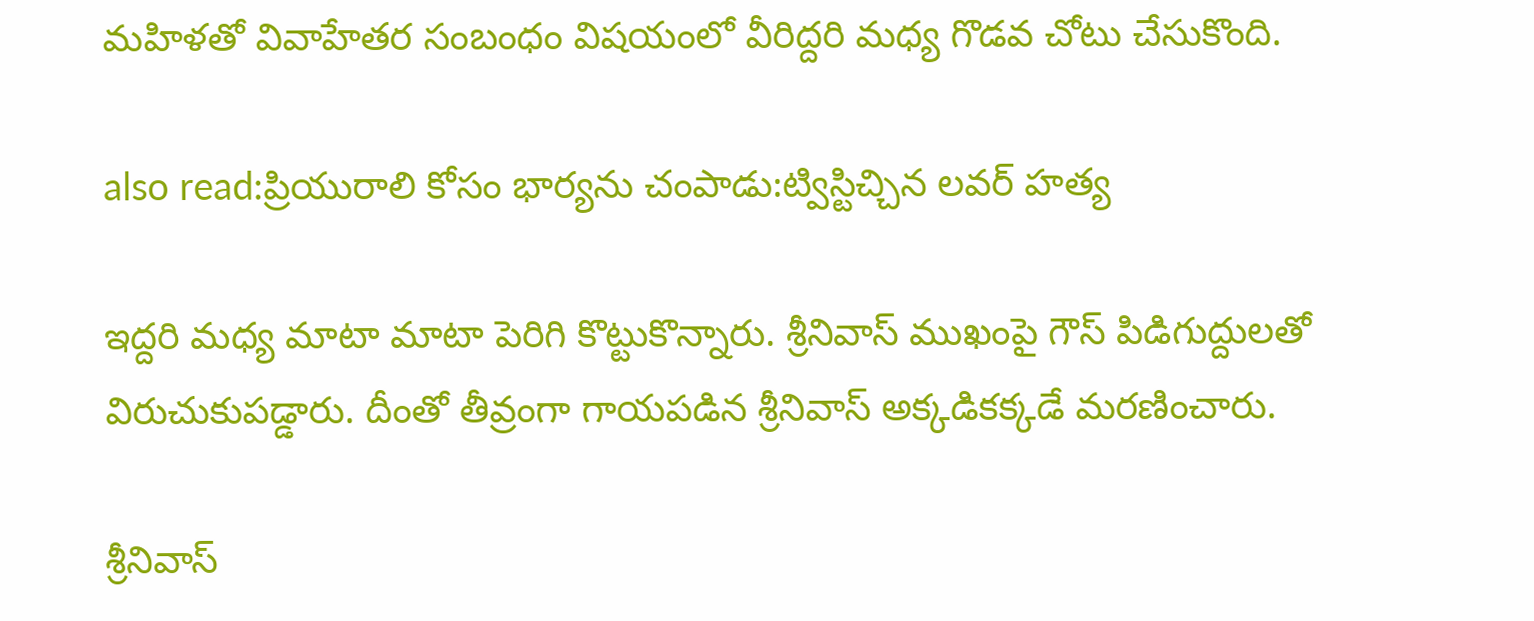మహిళతో వివాహేతర సంబంధం విషయంలో వీరిద్దరి మధ్య గొడవ చోటు చేసుకొంది.

also read:ప్రియురాలి కోసం భార్యను చంపాడు:ట్విస్టిచ్చిన లవర్ హత్య

ఇద్దరి మధ్య మాటా మాటా పెరిగి కొట్టుకొన్నారు. శ్రీనివాస్ ముఖంపై గౌస్ పిడిగుద్దులతో విరుచుకుపడ్డారు. దీంతో తీవ్రంగా గాయపడిన శ్రీనివాస్ అక్కడికక్కడే మరణించారు.

శ్రీనివాస్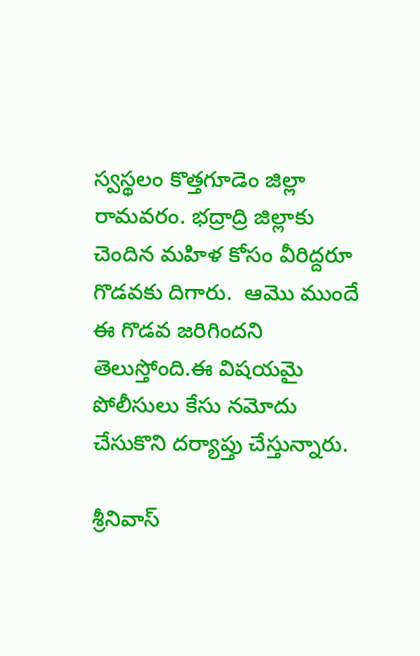స్వస్థలం కొత్తగూడెం జిల్లా రామవరం. భద్రాద్రి జిల్లాకు చెందిన మహిళ కోసం వీరిద్దరూ గొడవకు దిగారు.  ఆమొ ముందే ఈ గొడవ జరిగిందని తెలుస్తోంది.ఈ విషయమై పోలీసులు కేసు నమోదు చేసుకొని దర్యాప్తు చేస్తున్నారు.

శ్రీనివాస్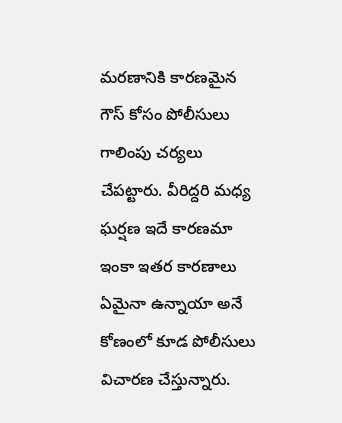మరణానికి కారణమైన గౌస్ కోసం పోలీసులు గాలింపు చర్యలు చేపట్టారు. వీరిద్దరి మధ్య ఘర్షణ ఇదే కారణమా ఇంకా ఇతర కారణాలు ఏమైనా ఉన్నాయా అనే కోణంలో కూడ పోలీసులు విచారణ చేస్తున్నారు.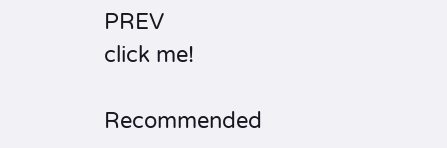PREV
click me!

Recommended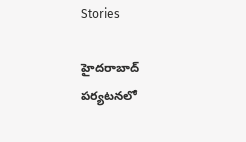Stories

హైదరాబాద్ పర్యటనలో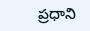ప్రధాని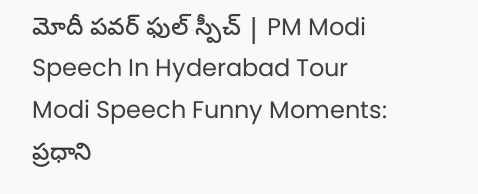మోదీ పవర్ ఫుల్ స్పీచ్ | PM Modi Speech In Hyderabad Tour
Modi Speech Funny Moments: ప్రధాని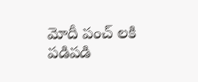మోదీ పంచ్ లకి పడిపడి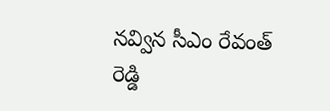నవ్విన సీఎం రేవంత్ రెడ్డి